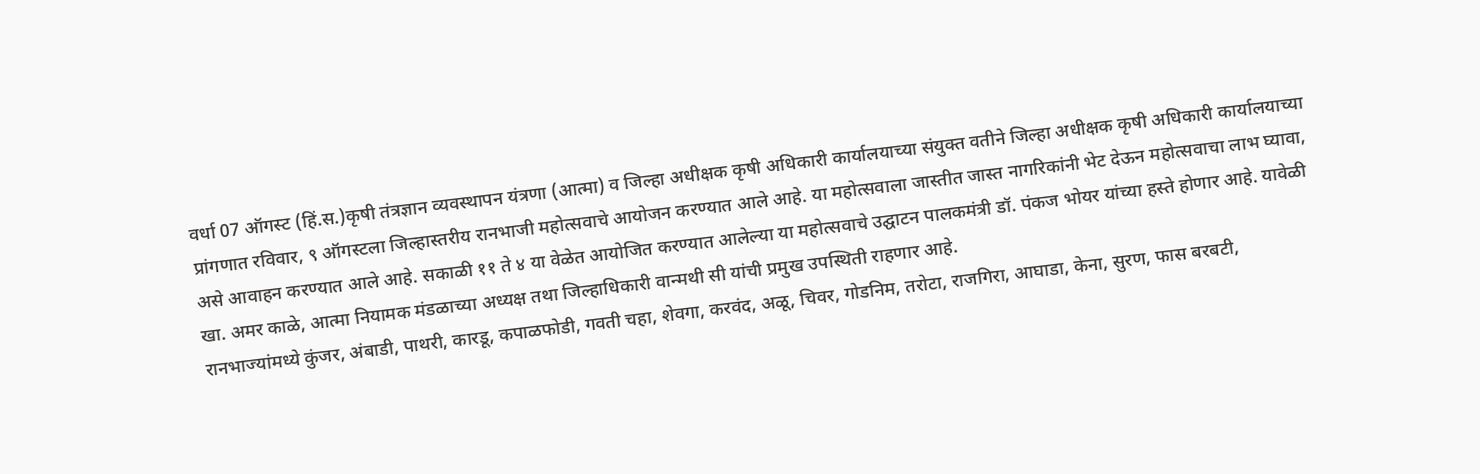वर्धा 07 ऑगस्ट (हिं.स.)कृषी तंत्रज्ञान व्यवस्थापन यंत्रणा (आत्मा) व जिल्हा अधीक्षक कृषी अधिकारी कार्यालयाच्या संयुक्त वतीने जिल्हा अधीक्षक कृषी अधिकारी कार्यालयाच्या प्रांगणात रविवार, ९ ऑगस्टला जिल्हास्तरीय रानभाजी महोत्सवाचे आयोजन करण्यात आले आहे. या महोत्सवाला जास्तीत जास्त नागरिकांनी भेट देऊन महोत्सवाचा लाभ घ्यावा, असे आवाहन करण्यात आले आहे. सकाळी ११ ते ४ या वेळेत आयोजित करण्यात आलेल्या या महोत्सवाचे उद्घाटन पालकमंत्री डॉ. पंकज भोयर यांच्या हस्ते होणार आहे. यावेळी खा. अमर काळे, आत्मा नियामक मंडळाच्या अध्यक्ष तथा जिल्हाधिकारी वान्मथी सी यांची प्रमुख उपस्थिती राहणार आहे.
रानभाज्यांमध्ये कुंजर, अंबाडी, पाथरी, कारडू, कपाळफोडी, गवती चहा, शेवगा, करवंद, अळू, चिवर, गोडनिम, तरोटा, राजगिरा, आघाडा, केना, सुरण, फास बरबटी,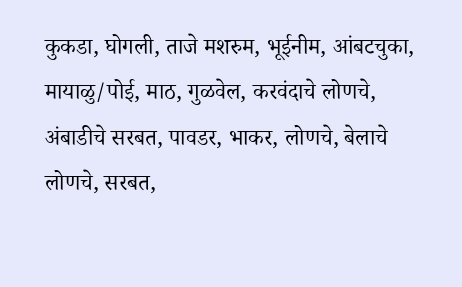कुकडा, घोगली, ताजे मशरुम, भूईनीम, आंबटचुका, मायाळु/पोई, माठ, गुळवेल, करवंदाचे लोणचे, अंबाडीचे सरबत, पावडर, भाकर, लोणचे, बेलाचे लोणचे, सरबत,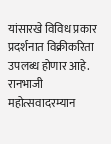यांसारखे विविध प्रकार प्रदर्शनात विक्रीकरिता उपलब्ध होणार आहे. रानभाजी महोत्सवादरम्यान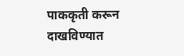पाककृती करून दाखविण्यात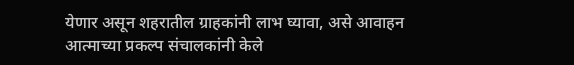येणार असून शहरातील ग्राहकांनी लाभ घ्यावा, असे आवाहन आत्माच्या प्रकल्प संचालकांनी केले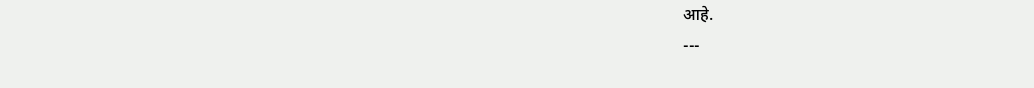आहे.
---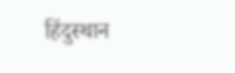हिंदुस्थान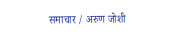समाचार / अरुण जोशी